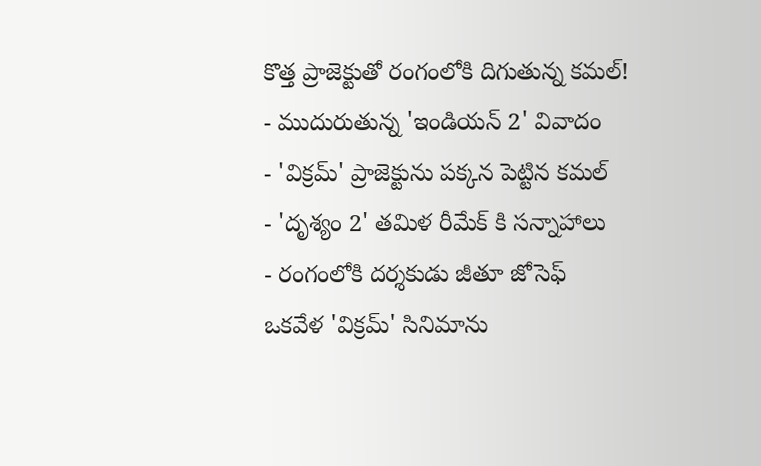కొత్త ప్రాజెక్టుతో రంగంలోకి దిగుతున్న కమల్!
- ముదురుతున్న 'ఇండియన్ 2' వివాదం
- 'విక్రమ్' ప్రాజెక్టును పక్కన పెట్టిన కమల్
- 'దృశ్యం 2' తమిళ రీమేక్ కి సన్నాహాలు
- రంగంలోకి దర్శకుడు జీతూ జోసెఫ్
ఒకవేళ 'విక్రమ్' సినిమాను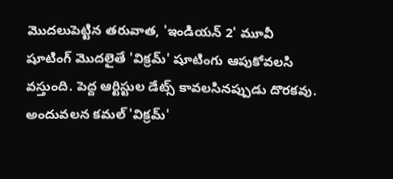మొదలుపెట్టిన తరువాత, 'ఇండియన్ 2' మూవీ షూటింగ్ మొదలైతే 'విక్రమ్' షూటింగు ఆపుకోవలసి వస్తుంది. పెద్ద ఆర్టిస్టుల డేట్స్ కావలసినప్పుడు దొరకవు. అందువలన కమల్ 'విక్రమ్'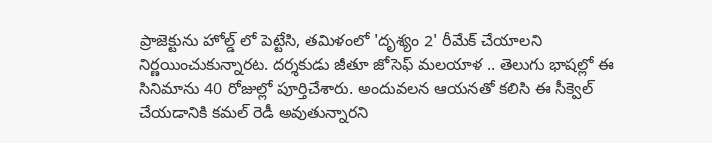ప్రాజెక్టును హోల్డ్ లో పెట్టేసి, తమిళంలో 'దృశ్యం 2' రీమేక్ చేయాలని నిర్ణయించుకున్నారట. దర్శకుడు జీతూ జోసెఫ్ మలయాళ .. తెలుగు భాషల్లో ఈ సినిమాను 40 రోజుల్లో పూర్తిచేశారు. అందువలన ఆయనతో కలిసి ఈ సీక్వెల్ చేయడానికి కమల్ రెడీ అవుతున్నారని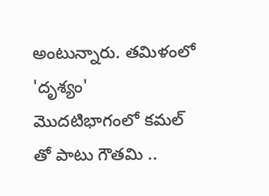అంటున్నారు. తమిళంలో 'దృశ్యం' మొదటిభాగంలో కమల్ తో పాటు గౌతమి ..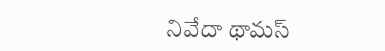నివేదా థామస్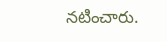నటించారు.